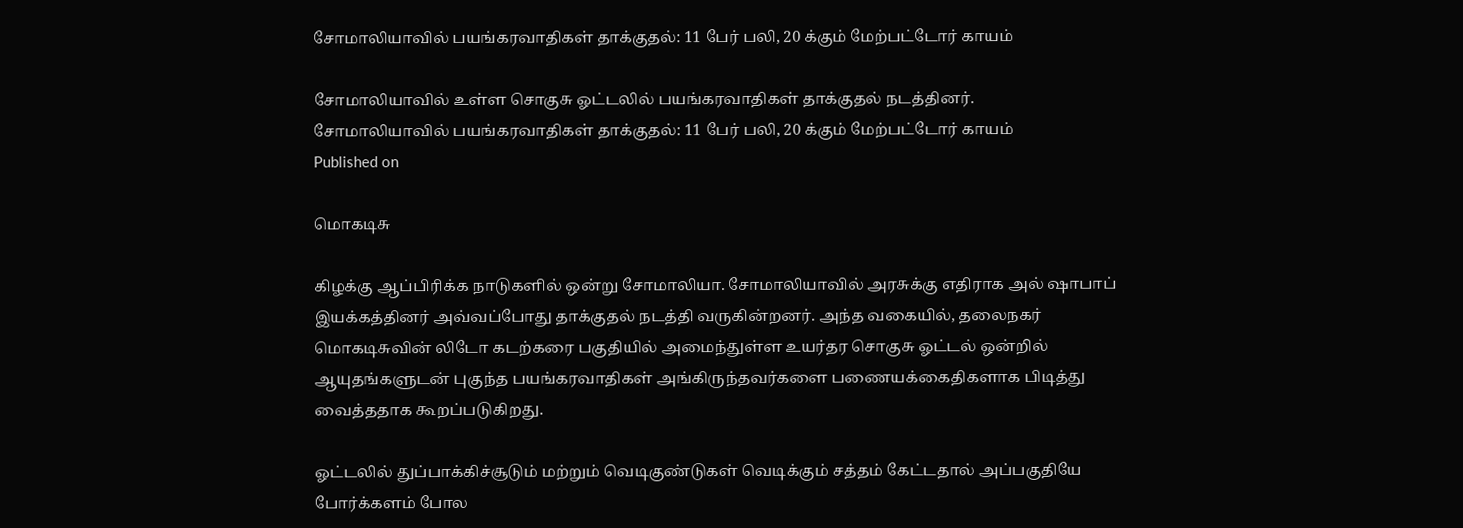சோமாலியாவில் பயங்கரவாதிகள் தாக்குதல்: 11 பேர் பலி, 20 க்கும் மேற்பட்டோர் காயம்

சோமாலியாவில் உள்ள சொகுசு ஓட்டலில் பயங்கரவாதிகள் தாக்குதல் நடத்தினர்.
சோமாலியாவில் பயங்கரவாதிகள் தாக்குதல்: 11 பேர் பலி, 20 க்கும் மேற்பட்டோர் காயம்
Published on

மொகடிசு

கிழக்கு ஆப்பிரிக்க நாடுகளில் ஒன்று சோமாலியா. சோமாலியாவில் அரசுக்கு எதிராக அல் ஷாபாப் இயக்கத்தினர் அவ்வப்போது தாக்குதல் நடத்தி வருகின்றனர். அந்த வகையில், தலைநகர் மொகடிசுவின் லிடோ கடற்கரை பகுதியில் அமைந்துள்ள உயர்தர சொகுசு ஓட்டல் ஒன்றில் ஆயுதங்களுடன் புகுந்த பயங்கரவாதிகள் அங்கிருந்தவர்களை பணையக்கைதிகளாக பிடித்து வைத்ததாக கூறப்படுகிறது.

ஓட்டலில் துப்பாக்கிச்சூடும் மற்றும் வெடிகுண்டுகள் வெடிக்கும் சத்தம் கேட்டதால் அப்பகுதியே போர்க்களம் போல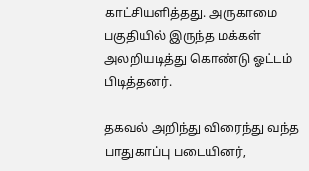காட்சியளித்தது. அருகாமை பகுதியில் இருந்த மக்கள் அலறியடித்து கொண்டு ஓட்டம் பிடித்தனர்.

தகவல் அறிந்து விரைந்து வந்த பாதுகாப்பு படையினர்,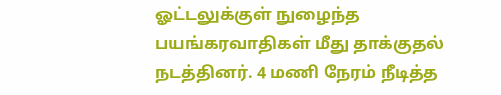ஓட்டலுக்குள் நுழைந்த பயங்கரவாதிகள் மீது தாக்குதல் நடத்தினர். 4 மணி நேரம் நீடித்த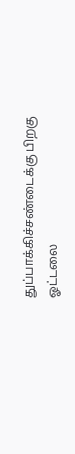துப்பாக்கிச்சண்டைக்கு பிறகு ஓட்டலை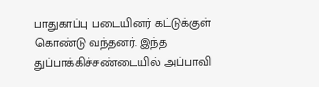பாதுகாப்பு படையினர் கட்டுக்குள் கொண்டு வந்தனர். இந்த துப்பாக்கிச்சண்டையில் அப்பாவி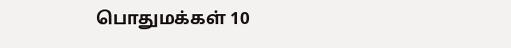பொதுமக்கள் 10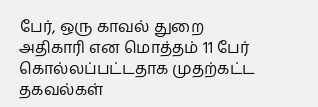பேர், ஒரு காவல் துறை அதிகாரி என மொத்தம் 11 பேர் கொல்லப்பட்டதாக முதற்கட்ட தகவல்கள்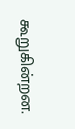கூறுகின்றன.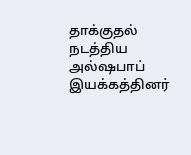தாக்குதல் நடத்திய அல்ஷபாப் இயக்கத்தினர்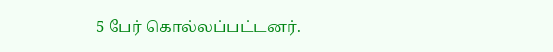5 பேர் கொல்லப்பட்டனர்.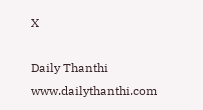X

Daily Thanthi
www.dailythanthi.com